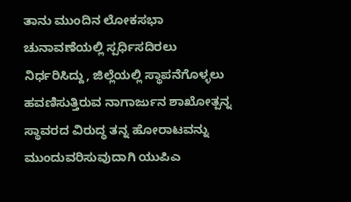ತಾನು ಮುಂದಿನ ಲೋಕಸಭಾ ಚುನಾವಣೆಯಲ್ಲಿ ಸ್ಪರ್ಧಿಸದಿರಲು ನಿರ್ಧರಿಸಿದ್ದು, ಜಿಲ್ಲೆಯಲ್ಲಿ ಸ್ಥಾಪನೆಗೊಳ್ಳಲು ಹವಣಿಸುತ್ತಿರುವ ನಾಗಾರ್ಜುನ ಶಾಖೋತ್ಪನ್ನ ಸ್ಥಾವರದ ವಿರುದ್ಧ ತನ್ನ ಹೋರಾಟವನ್ನು ಮುಂದುವರಿಸುವುದಾಗಿ ಯುಪಿಎ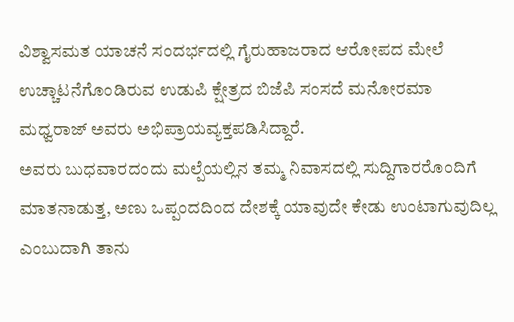ವಿಶ್ವಾಸಮತ ಯಾಚನೆ ಸಂದರ್ಭದಲ್ಲಿ ಗೈರುಹಾಜರಾದ ಆರೋಪದ ಮೇಲೆ ಉಚ್ಚಾಟನೆಗೊಂಡಿರುವ ಉಡುಪಿ ಕ್ಷೇತ್ರದ ಬಿಜೆಪಿ ಸಂಸದೆ ಮನೋರಮಾ ಮಧ್ವರಾಜ್ ಅವರು ಅಭಿಪ್ರಾಯವ್ಯಕ್ತಪಡಿಸಿದ್ದಾರೆ.
ಅವರು ಬುಧವಾರದಂದು ಮಲ್ಪೆಯಲ್ಲಿನ ತಮ್ಮ ನಿವಾಸದಲ್ಲಿ ಸುದ್ದಿಗಾರರೊಂದಿಗೆ ಮಾತನಾಡುತ್ತ, ಅಣು ಒಪ್ಪಂದದಿಂದ ದೇಶಕ್ಕೆ ಯಾವುದೇ ಕೇಡು ಉಂಟಾಗುವುದಿಲ್ಲ ಎಂಬುದಾಗಿ ತಾನು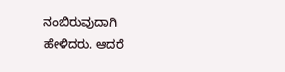ನಂಬಿರುವುದಾಗಿ ಹೇಳಿದರು. ಆದರೆ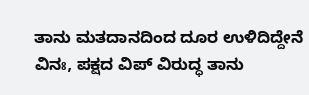ತಾನು ಮತದಾನದಿಂದ ದೂರ ಉಳಿದಿದ್ದೇನೆ ವಿನಃ, ಪಕ್ಷದ ವಿಪ್ ವಿರುದ್ಧ ತಾನು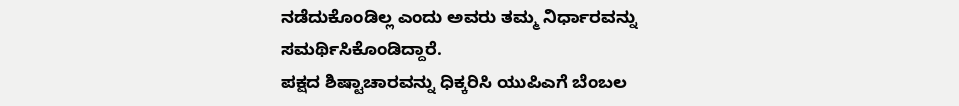ನಡೆದುಕೊಂಡಿಲ್ಲ ಎಂದು ಅವರು ತಮ್ಮ ನಿರ್ಧಾರವನ್ನು ಸಮರ್ಥಿಸಿಕೊಂಡಿದ್ದಾರೆ.
ಪಕ್ಷದ ಶಿಷ್ಟಾಚಾರವನ್ನು ಧಿಕ್ಕರಿಸಿ ಯುಪಿಎಗೆ ಬೆಂಬಲ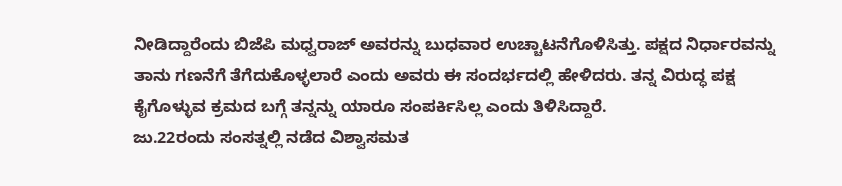ನೀಡಿದ್ದಾರೆಂದು ಬಿಜೆಪಿ ಮಧ್ವರಾಜ್ ಅವರನ್ನು ಬುಧವಾರ ಉಚ್ಚಾಟನೆಗೊಳಿಸಿತ್ತು. ಪಕ್ಷದ ನಿರ್ಧಾರವನ್ನು ತಾನು ಗಣನೆಗೆ ತೆಗೆದುಕೊಳ್ಳಲಾರೆ ಎಂದು ಅವರು ಈ ಸಂದರ್ಭದಲ್ಲಿ ಹೇಳಿದರು. ತನ್ನ ವಿರುದ್ಧ ಪಕ್ಷ ಕೈಗೊಳ್ಳುವ ಕ್ರಮದ ಬಗ್ಗೆ ತನ್ನನ್ನು ಯಾರೂ ಸಂಪರ್ಕಿಸಿಲ್ಲ ಎಂದು ತಿಳಿಸಿದ್ದಾರೆ.
ಜು.22ರಂದು ಸಂಸತ್ನಲ್ಲಿ ನಡೆದ ವಿಶ್ವಾಸಮತ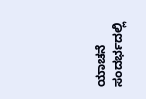ಯಾಚನೆ ಸಂದರ್ಭದಲ್ಲಿ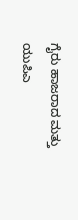ಗೈರು ಹಾಜರಾದ ಮತ್ತು ಯುಪಿಎ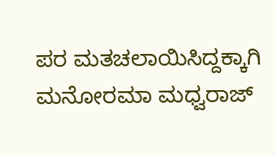ಪರ ಮತಚಲಾಯಿಸಿದ್ದಕ್ಕಾಗಿ ಮನೋರಮಾ ಮಧ್ವರಾಜ್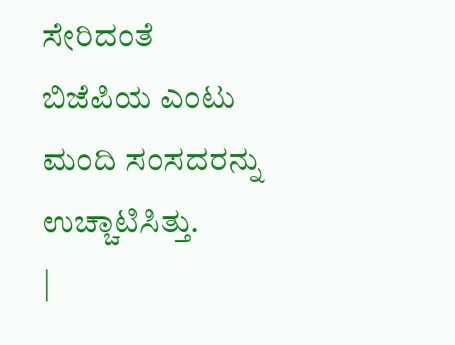ಸೇರಿದಂತೆ ಬಿಜೆಪಿಯ ಎಂಟು ಮಂದಿ ಸಂಸದರನ್ನು ಉಚ್ಚಾಟಿಸಿತ್ತು.
|